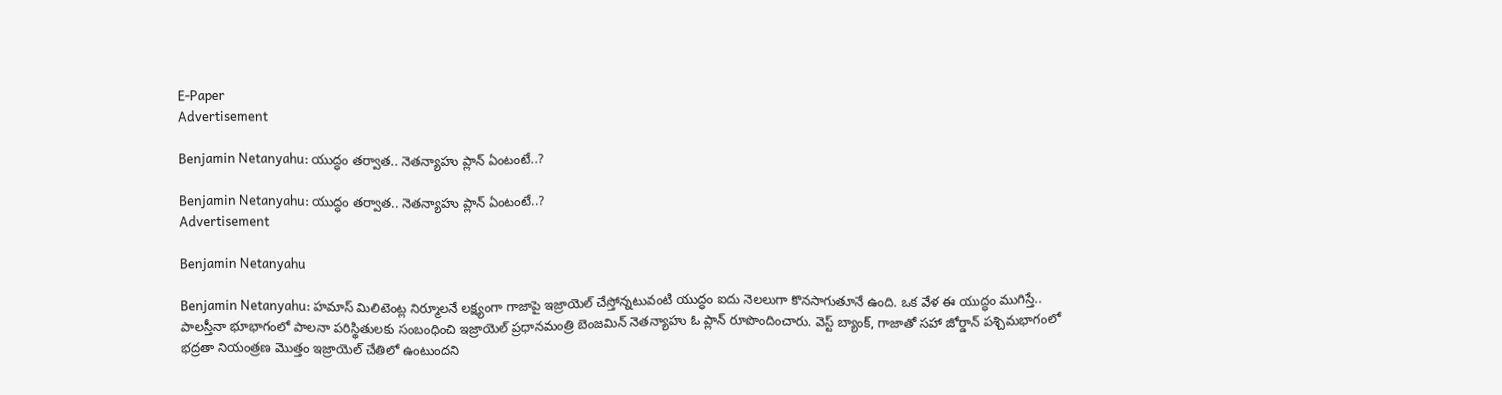E-Paper
Advertisement

Benjamin Netanyahu: యుద్ధం తర్వాత.. నెతన్యాహు ప్లాన్ ఏంటంటే..?

Benjamin Netanyahu: యుద్ధం తర్వాత.. నెతన్యాహు ప్లాన్ ఏంటంటే..?
Advertisement

Benjamin Netanyahu

Benjamin Netanyahu: హమాస్‌ మిలిటెంట్ల నిర్మూలనే లక్ష్యంగా గాజాపై ఇజ్రాయెల్‌ చేస్తోన్నటువంటి యుద్ధం ఐదు నెలలుగా కొనసాగుతూనే ఉంది. ఒక వేళ ఈ యుద్ధం ముగిస్తే.. పాలస్తీనా భూభాగంలో పాలనా పరిస్థితులకు సంబంధించి ఇజ్రాయెల్‌ ప్రధానమంత్రి బెంజమిన్‌ నెతన్యాహు ఓ ప్లాన్ రూపొందించారు. వెస్ట్‌ బ్యాంక్‌, గాజాతో సహా జోర్డాన్‌ పశ్చిమభాగంలో భద్రతా నియంత్రణ మొత్తం ఇజ్రాయెల్‌ చేతిలో ఉంటుందని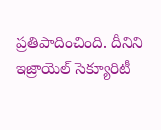ప్రతిపాదించింది. దీనిని ఇజ్రాయెల్‌ సెక్యూరిటీ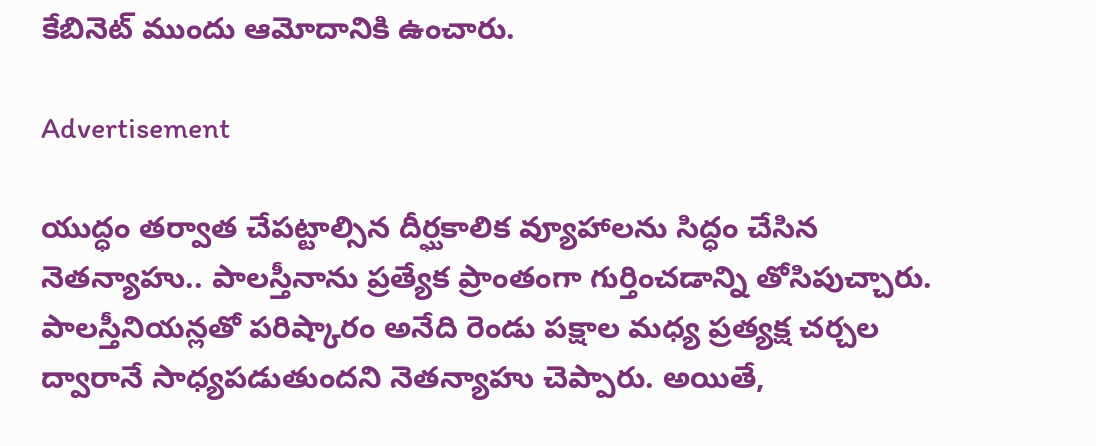కేబినెట్‌ ముందు ఆమోదానికి ఉంచారు.

Advertisement

యుద్ధం తర్వాత చేపట్టాల్సిన దీర్ఘకాలిక వ్యూహాలను సిద్ధం చేసిన నెతన్యాహు.. పాలస్తీనాను ప్రత్యేక ప్రాంతంగా గుర్తించడాన్ని తోసిపుచ్చారు. పాలస్తీనియన్లతో పరిష్కారం అనేది రెండు పక్షాల మధ్య ప్రత్యక్ష చర్చల ద్వారానే సాధ్యపడుతుందని నెతన్యాహు చెప్పారు. అయితే,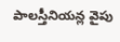పాలస్తీనియన్ల వైపు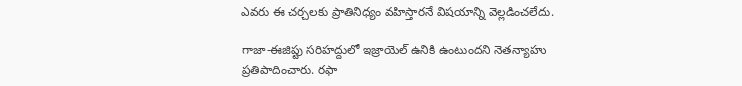ఎవరు ఈ చర్చలకు ప్రాతినిధ్యం వహిస్తారనే విషయాన్ని వెల్లడించలేదు.

గాజా-ఈజిప్టు సరిహద్దులో ఇజ్రాయెల్‌ ఉనికి ఉంటుందని నెతన్యాహు ప్రతిపాదించారు. రఫా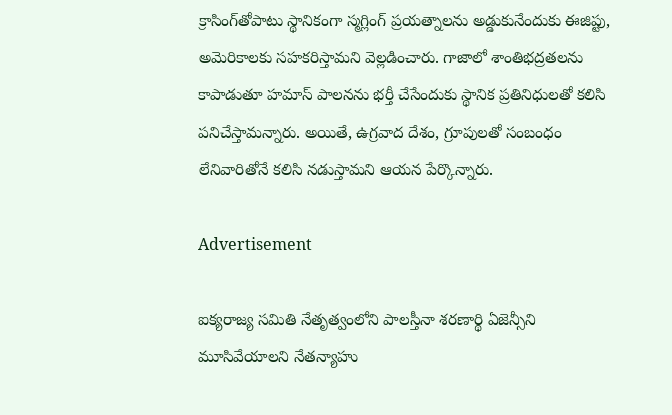క్రాసింగ్‌తోపాటు స్థానికంగా స్మగ్లింగ్‌ ప్రయత్నాలను అడ్డుకునేందుకు ఈజిప్టు, అమెరికాలకు సహకరిస్తామని వెల్లడించారు. గాజాలో శాంతిభద్రతలను కాపాడుతూ హమాస్‌ పాలనను భర్తీ చేసేందుకు స్థానిక ప్రతినిధులతో కలిసి పనిచేస్తామన్నారు. అయితే, ఉగ్రవాద దేశం, గ్రూపులతో సంబంధం లేనివారితోనే కలిసి నడుస్తామని ఆయన పేర్కొన్నారు.

Advertisement

ఐక్యరాజ్య సమితి నేతృత్వంలోని పాలస్తీనా శరణార్థి ఏజెన్సీని మూసివేయాలని నేతన్యాహు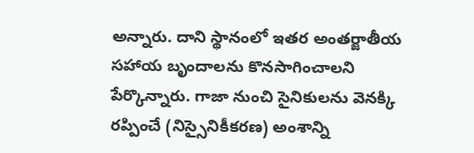అన్నారు. దాని స్థానంలో ఇతర అంతర్జాతీయ సహాయ బృందాలను కొనసాగించాలని పేర్కొన్నారు. గాజా నుంచి సైనికులను వెనక్కి రప్పించే (నిస్సైనికీకరణ) అంశాన్ని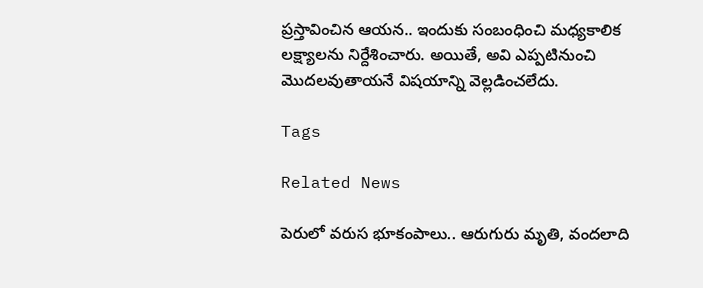ప్రస్తావించిన ఆయన.. ఇందుకు సంబంధించి మధ్యకాలిక లక్ష్యాలను నిర్దేశించారు. అయితే, అవి ఎప్పటినుంచి మొదలవుతాయనే విషయాన్ని వెల్లడించలేదు.

Tags

Related News

పెరులో వరుస భూకంపాలు.. ఆరుగురు మృతి, వందలాది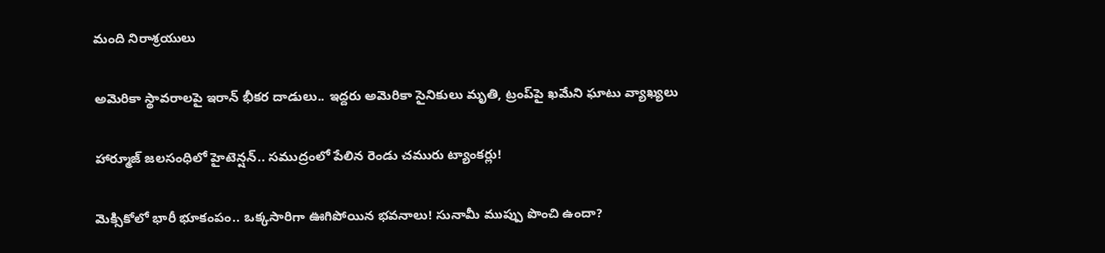మంది నిరాశ్రయులు

అమెరికా స్థావరాలపై ఇరాన్ భీకర దాడులు.. ఇద్దరు అమెరికా సైనికులు మృతి, ట్రంప్‌పై ఖమేని ఘాటు వ్యాఖ్యలు

హార్మూజ్ జలసంధిలో హైటెన్షన్.. సముద్రంలో పేలిన రెండు చమురు ట్యాంకర్లు!

మెక్సికోలో భారీ భూకంపం.. ఒక్కసారిగా ఊగిపోయిన భవనాలు! సునామీ ముప్పు పొంచి ఉందా?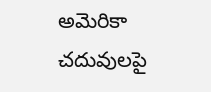అమెరికా చదువులపై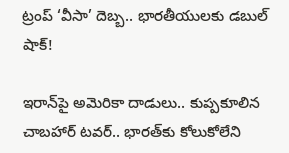ట్రంప్ ‘వీసా’ దెబ్బ.. భారతీయులకు డబుల్ షాక్!

ఇరాన్‌పై అమెరికా దాడులు.. కుప్పకూలిన చాబహార్ టవర్.. భారత్‌కు కోలుకోలేని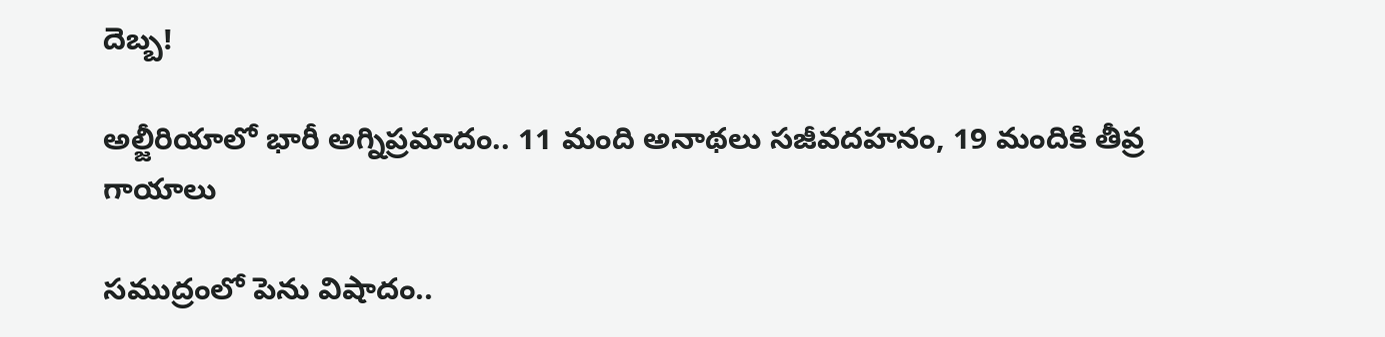దెబ్బ!

అల్జీరియాలో భారీ అగ్నిప్రమాదం.. 11 మంది అనాథలు సజీవదహనం, 19 మందికి తీవ్ర గాయాలు

సముద్రంలో పెను విషాదం..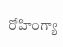రోహింగ్యా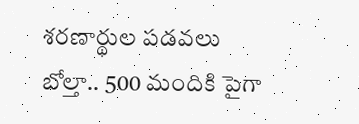శరణార్థుల పడవలు బోల్తా.. 500 మందికి పైగా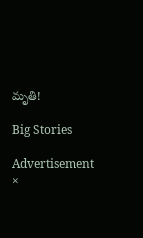మృతి!

Big Stories

Advertisement
×